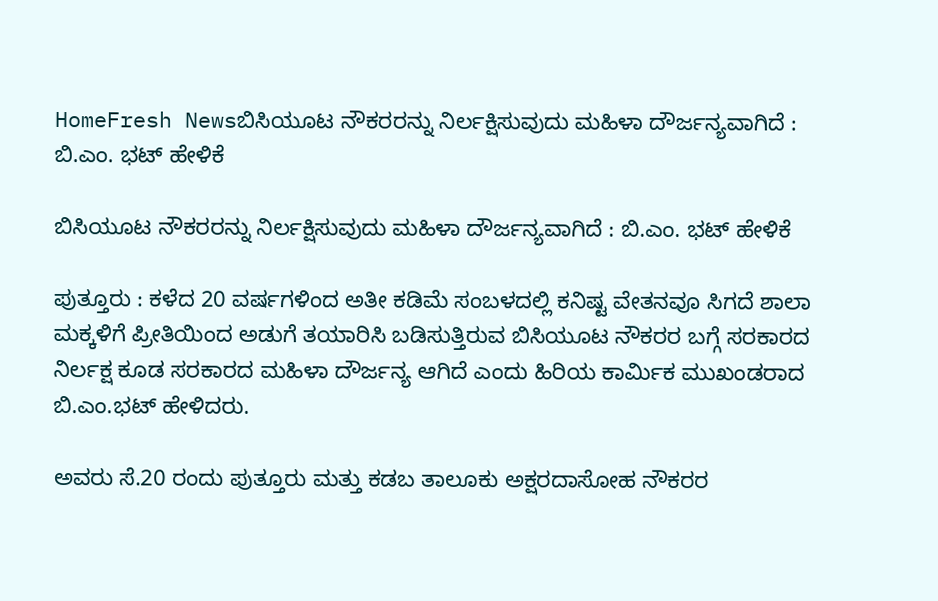HomeFresh Newsಬಿಸಿಯೂಟ ನೌಕರರನ್ನು ನಿರ್ಲಕ್ಷಿಸುವುದು ಮಹಿಳಾ ದೌರ್ಜನ್ಯವಾಗಿದೆ : ಬಿ.ಎಂ. ಭಟ್ ಹೇಳಿಕೆ

ಬಿಸಿಯೂಟ ನೌಕರರನ್ನು ನಿರ್ಲಕ್ಷಿಸುವುದು ಮಹಿಳಾ ದೌರ್ಜನ್ಯವಾಗಿದೆ : ಬಿ.ಎಂ. ಭಟ್ ಹೇಳಿಕೆ

ಪುತ್ತೂರು : ಕಳೆದ 20 ವರ್ಷಗಳಿಂದ ಅತೀ ಕಡಿಮೆ ಸಂಬಳದಲ್ಲಿ ಕನಿಷ್ಟ ವೇತನವೂ ಸಿಗದೆ ಶಾಲಾ ಮಕ್ಕಳಿಗೆ ಪ್ರೀತಿಯಿಂದ ಅಡುಗೆ ತಯಾರಿಸಿ ಬಡಿಸುತ್ತಿರುವ ಬಿಸಿಯೂಟ ನೌಕರರ ಬಗ್ಗೆ ಸರಕಾರದ ನಿರ್ಲಕ್ಷ ಕೂಡ ಸರಕಾರದ ಮಹಿಳಾ ದೌರ್ಜನ್ಯ ಆಗಿದೆ ಎಂದು ಹಿರಿಯ ಕಾರ್ಮಿಕ ಮುಖಂಡರಾದ ಬಿ.ಎಂ.ಭಟ್ ಹೇಳಿದರು.

ಅವರು ಸೆ.20 ರಂದು ಪುತ್ತೂರು ಮತ್ತು ಕಡಬ ತಾಲೂಕು ಅಕ್ಷರದಾಸೋಹ ನೌಕರರ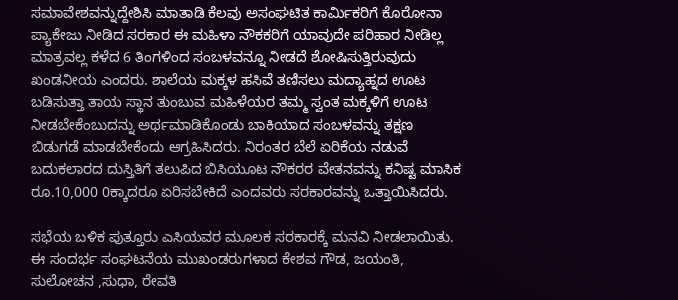ಸಮಾವೇಶವನ್ನುದ್ದೇಶಿಸಿ ಮಾತಾಡಿ ಕೆಲವು ಅಸಂಘಟಿತ ಕಾರ್ಮಿಕರಿಗೆ ಕೊರೋನಾ ಪ್ಯಾಕೇಜು ನೀಡಿದ ಸರಕಾರ ಈ ಮಹಿಳಾ ನೌಕಕರಿಗೆ ಯಾವುದೇ ಪರಿಹಾರ ನೀಡಿಲ್ಲ ಮಾತ್ರವಲ್ಲ ಕಳೆದ 6 ತಿಂಗಳಿಂದ ಸಂಬಳವನ್ನೂ ನೀಡದೆ ಶೋಷಿಸುತ್ತಿರುವುದು ಖಂಡನೀಯ ಎಂದರು. ಶಾಲೆಯ ಮಕ್ಕಳ ಹಸಿವೆ ತಣಿಸಲು ಮದ್ಯಾಹ್ನದ ಊಟ ಬಡಿಸುತ್ತಾ ತಾಯ ಸ್ಥಾನ ತುಂಬುವ ಮಹಿಳೆಯರ ತಮ್ಮ ಸ್ವಂತ ಮಕ್ಕಳಿಗೆ ಊಟ ನೀಡಬೇಕೆಂಬುದನ್ನು ಅರ್ಥಮಾಡಿಕೊಂಡು ಬಾಕಿಯಾದ ಸಂಬಳವನ್ನು ತಕ್ಷಣ ಬಿಡುಗಡೆ ಮಾಡಬೇಕೆಂದು ಆಗ್ರಹಿಸಿದರು. ನಿರಂತರ ಬೆಲೆ ಏರಿಕೆಯ ನಡುವೆ ಬದುಕಲಾರದ ದುಸ್ತಿತಿಗೆ ತಲುಪಿದ ಬಿಸಿಯೂಟ ನೌಕರರ ವೇತನವನ್ನು ಕನಿಷ್ಟ ಮಾಸಿಕ ರೂ.10,000 0ಕ್ಕಾದರೂ ಏರಿಸಬೇಕಿದೆ ಎಂದವರು ಸರಕಾರವನ್ನು ಒತ್ತಾಯಿಸಿದರು.

ಸಭೆಯ ಬಳಿಕ ಪುತ್ತೂರು ಎಸಿಯವರ ಮೂಲಕ ಸರಕಾರಕ್ಕೆ ಮನವಿ ನೀಡಲಾಯಿತು. ಈ ಸಂದರ್ಭ ಸಂಘಟನೆಯ ಮುಖಂಡರುಗಳಾದ ಕೇಶವ ಗೌಡ, ಜಯಂತಿ, ಸುಲೋಚನ ,ಸುಧಾ, ರೇವತಿ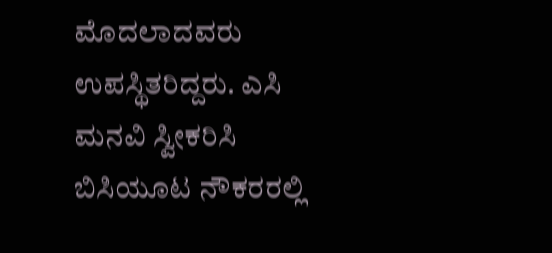ಮೊದಲಾದವರು ಉಪಸ್ಥಿತರಿದ್ದರು. ಎಸಿ ಮನವಿ ಸ್ವೀಕರಿಸಿ ಬಿಸಿಯೂಟ ನೌಕರರಲ್ಲಿ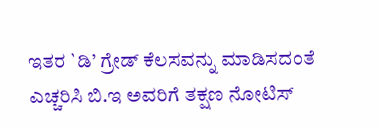ಇತರ `ಡಿ’ ಗ್ರೇಡ್ ಕೆಲಸವನ್ನು ಮಾಡಿಸದಂತೆ ಎಚ್ಚರಿಸಿ ಬಿ.ಇ ಅವರಿಗೆ ತಕ್ಷಣ ನೋಟಿಸ್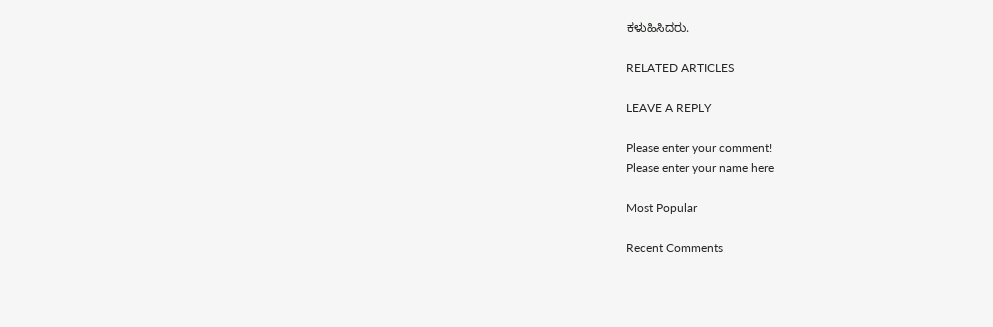ಕಳುಹಿಸಿದರು.

RELATED ARTICLES

LEAVE A REPLY

Please enter your comment!
Please enter your name here

Most Popular

Recent Comments